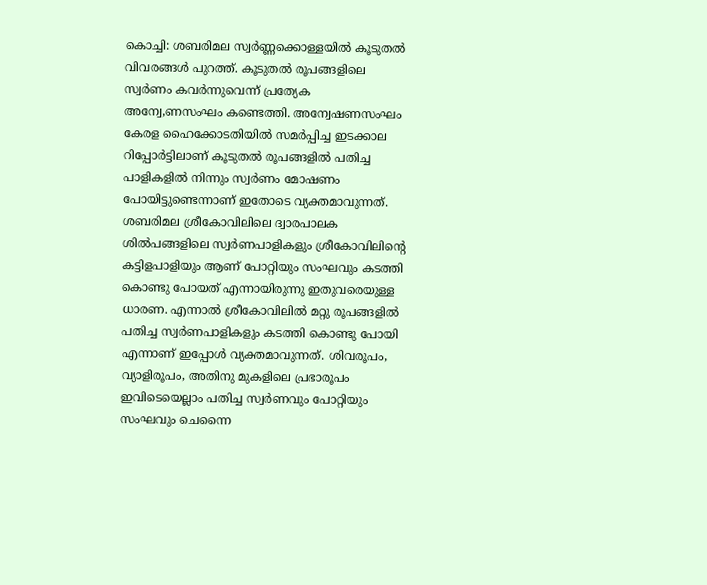കൊച്ചി: ശബരിമല സ്വർണ്ണക്കൊള്ളയിൽ കൂടുതൽ വിവരങ്ങൾ പുറത്ത്. കൂടുതൽ രൂപങ്ങളിലെ സ്വർണം കവർന്നുവെന്ന് പ്രത്യേക അന്വേ,ണസംഘം കണ്ടെത്തി. അന്വേഷണസംഘം കേരള ഹൈക്കോടതിയിൽ സമർപ്പിച്ച ഇടക്കാല റിപ്പോർട്ടിലാണ് കൂടുതൽ രൂപങ്ങളിൽ പതിച്ച പാളികളിൽ നിന്നും സ്വർണം മോഷണം പോയിട്ടുണ്ടെന്നാണ് ഇതോടെ വ്യക്തമാവുന്നത്.
ശബരിമല ശ്രീകോവിലിലെ ദ്വാരപാലക ശിൽപങ്ങളിലെ സ്വർണപാളികളും ശ്രീകോവിലിൻ്റെ കട്ടിളപാളിയും ആണ് പോറ്റിയും സംഘവും കടത്തി കൊണ്ടു പോയത് എന്നായിരുന്നു ഇതുവരെയുള്ള ധാരണ. എന്നാൽ ശ്രീകോവിലിൽ മറ്റു രൂപങ്ങളിൽ പതിച്ച സ്വർണപാളികളും കടത്തി കൊണ്ടു പോയി എന്നാണ് ഇപ്പോൾ വ്യക്തമാവുന്നത്. ശിവരൂപം, വ്യാളിരൂപം, അതിനു മുകളിലെ പ്രഭാരൂപം ഇവിടെയെല്ലാം പതിച്ച സ്വർണവും പോറ്റിയും സംഘവും ചെന്നൈ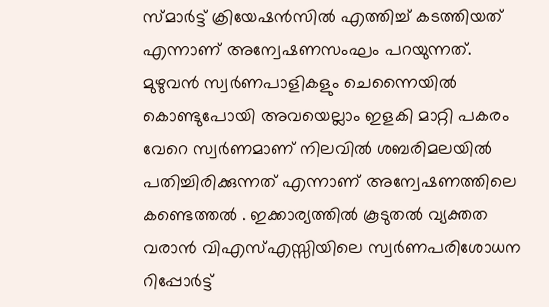സ്മാർട്ട് ക്രിയേഷൻസിൽ എത്തിച്ച് കടത്തിയത് എന്നാണ് അന്വേഷണസംഘം പറയുന്നത്.
മുഴുവൻ സ്വർണപാളികളും ചെന്നൈയിൽ കൊണ്ടുപോയി അവയെല്ലാം ഇളകി മാറ്റി പകരം വേറെ സ്വർണമാണ് നിലവിൽ ശബരിമലയിൽ പതിച്ചിരിക്കുന്നത് എന്നാണ് അന്വേഷണത്തിലെ കണ്ടെത്തൽ . ഇക്കാര്യത്തിൽ കൂടുതൽ വ്യക്തത വരാൻ വിഎസ്എസ്സിയിലെ സ്വർണപരിശോധന റിപ്പോർട്ട്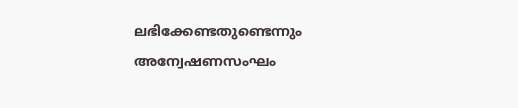ലഭിക്കേണ്ടതുണ്ടെന്നും അന്വേഷണസംഘം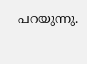പറയുന്നു.